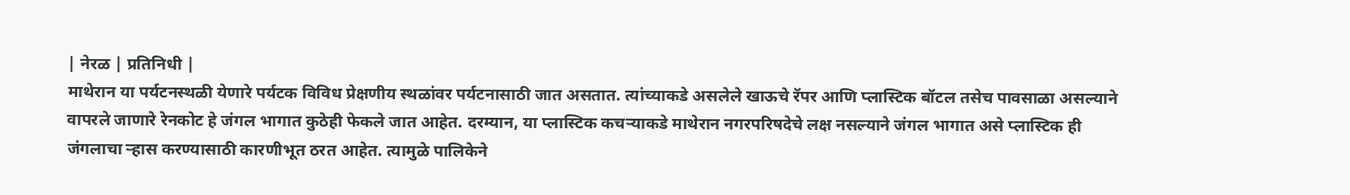| नेरळ | प्रतिनिधी |
माथेरान या पर्यटनस्थळी येणारे पर्यटक विविध प्रेक्षणीय स्थळांवर पर्यटनासाठी जात असतात. त्यांच्याकडे असलेले खाऊचे रॅपर आणि प्लास्टिक बॉटल तसेच पावसाळा असल्याने वापरले जाणारे रेनकोट हे जंगल भागात कुठेही फेकले जात आहेत. दरम्यान, या प्लास्टिक कचऱ्याकडे माथेरान नगरपरिषदेचे लक्ष नसल्याने जंगल भागात असे प्लास्टिक ही जंगलाचा ऱ्हास करण्यासाठी कारणीभूत ठरत आहेत. त्यामुळे पालिकेने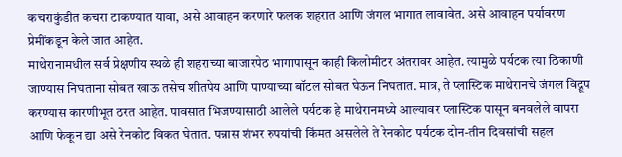कचराकुंडीत कचरा टाकण्यात यावा, असे आवाहन करणारे फलक शहरात आणि जंगल भागात लावावेत. असे आवाहन पर्यावरण प्रेमींकडून केले जात आहेत.
माथेरानामधील सर्व प्रेक्षणीय स्थळे ही शहराच्या बाजारपेठ भागापासून काही किलोमीटर अंतरावर आहेत. त्यामुळे पर्यटक त्या ठिकाणी जाण्यास निघताना सोबत खाऊ तसेच शीतपेय आणि पाण्याच्या बॉटल सोबत घेऊन निघतात. मात्र, ते प्लास्टिक माथेरानचे जंगल विद्रूप करण्यास कारणीभूत ठरत आहेत. पावसात भिजण्यासाठी आलेले पर्यटक हे माथेरानमध्ये आल्यावर प्लास्टिक पासून बनवलेले वापरा आणि फेकून द्या असे रेनकोट विकत घेतात. पन्नास शंभर रुपयांची किंमत असलेले ते रेनकोट पर्यटक दोन-तीन दिवसांची सहल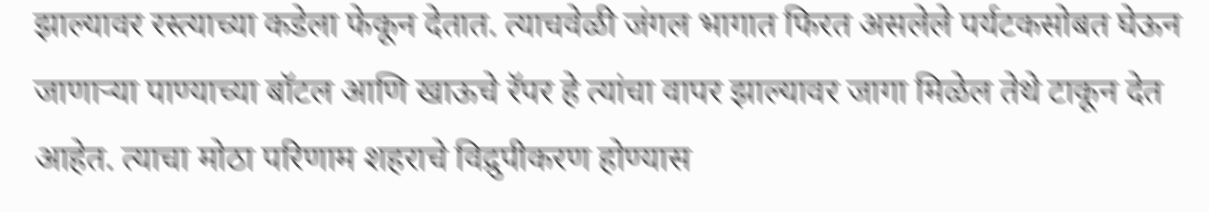झाल्यावर रस्त्याच्या कडेला फेकून देतात. त्याचवेळी जंगल भागात फिरत असलेले पर्यटकसोबत घेऊन जाणाऱ्या पाण्याच्या बॉटल आणि खाऊचे रॅपर हे त्यांचा वापर झाल्यावर जागा मिळेल तेथे टाकून देत आहेत. त्याचा मोठा परिणाम शहराचे विद्रुपीकरण होण्यास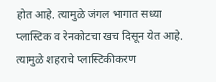होत आहे. त्यामुळे जंगल भागात सध्या प्लास्टिक व रेनकोटचा खच दिसून येत आहे. त्यामुळे शहराचे प्लास्टिकीकरण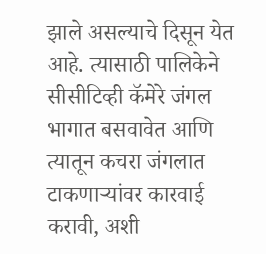झाले असल्याचे दिसून येत आहे. त्यासाठी पालिकेने सीसीटिव्ही कॅमेरे जंगल भागात बसवावेत आणि त्यातून कचरा जंगलात टाकणाऱ्यांवर कारवाई करावी, अशी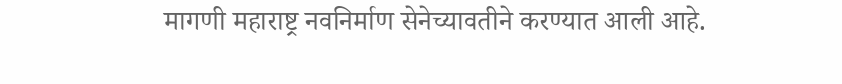मागणी महाराष्ट्र नवनिर्माण सेनेच्यावतीने करण्यात आली आहे.